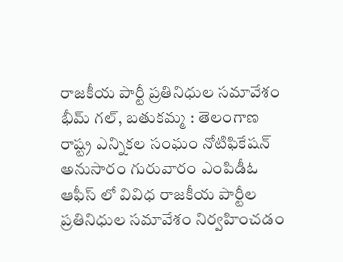రాజకీయ పార్టీ ప్రతినిధుల సమావేశం
భీమ్ గల్, బతుకమ్మ : తెలంగాణ రాష్ట్ర ఎన్నికల సంఘం నోటిఫికేషన్ అనుసారం గురువారం ఎంపిడీఓ ఆఫీస్ లో వివిధ రాజకీయ పార్టీల ప్రతినిధుల సమావేశం నిర్వహించడం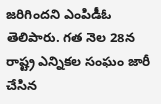జరిగిందని ఎంపిడీఓ తెలిపారు. గత నెల 28న రాష్ట్ర ఎన్నికల సంఘం జారీ చేసిన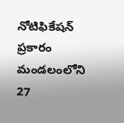నోటిఫికేషన్ ప్రకారం మండలంలోని 27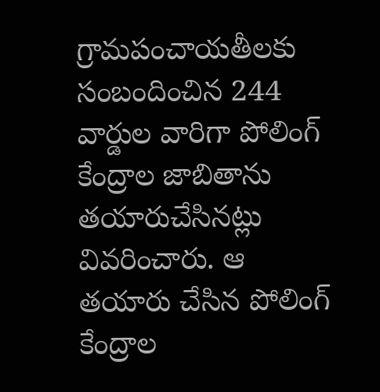గ్రామపంచాయతీలకు సంబందించిన 244 వార్డుల వారిగా పోలింగ్ కేంద్రాల జాబితాను తయారుచేసినట్లు వివరించారు. ఆ తయారు చేసిన పోలింగ్ కేంద్రాల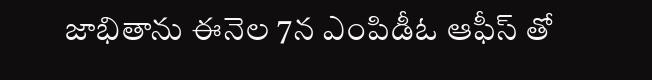జాభితాను ఈనెల 7న ఎంపిడీఓ ఆఫీస్ తో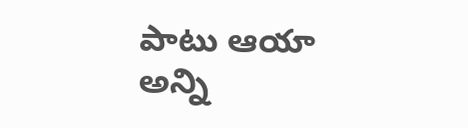పాటు ఆయా అన్ని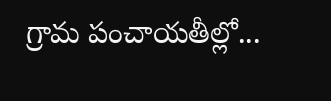గ్రామ పంచాయతీల్లో...